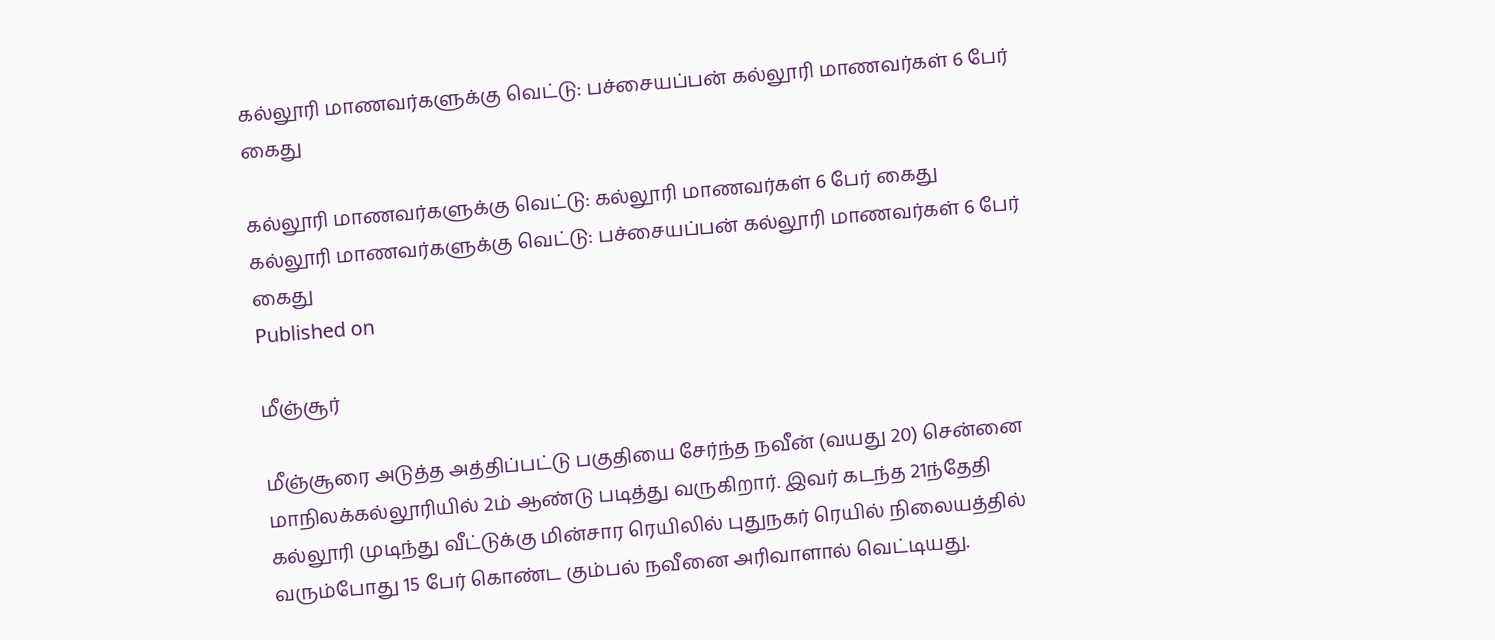கல்லூரி மாணவர்களுக்கு வெட்டு: பச்சையப்பன் கல்லூரி மாணவர்கள் 6 பேர் கைது

கல்லூரி மாணவர்களுக்கு வெட்டு: கல்லூரி மாணவர்கள் 6 பேர் கைது
கல்லூரி மாணவர்களுக்கு வெட்டு: பச்சையப்பன் கல்லூரி மாணவர்கள் 6 பேர் கைது
Published on

மீஞ்சூர்

மீஞ்சூரை அடுத்த அத்திப்பட்டு பகுதியை சேர்ந்த நவீன் (வயது 20) சென்னை மாநிலக்கல்லூரியில் 2ம் ஆண்டு படித்து வருகிறார். இவர் கடந்த 21ந்தேதி கல்லூரி முடிந்து வீட்டுக்கு மின்சார ரெயிலில் புதுநகர் ரெயில் நிலையத்தில் வரும்போது 15 பேர் கொண்ட கும்பல் நவீனை அரிவாளால் வெட்டியது.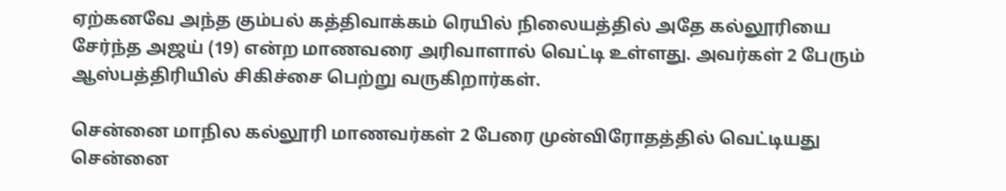ஏற்கனவே அந்த கும்பல் கத்திவாக்கம் ரெயில் நிலையத்தில் அதே கல்லூரியை சேர்ந்த அஜய் (19) என்ற மாணவரை அரிவாளால் வெட்டி உள்ளது. அவர்கள் 2 பேரும் ஆஸ்பத்திரியில் சிகிச்சை பெற்று வருகிறார்கள்.

சென்னை மாநில கல்லூரி மாணவர்கள் 2 பேரை முன்விரோதத்தில் வெட்டியது சென்னை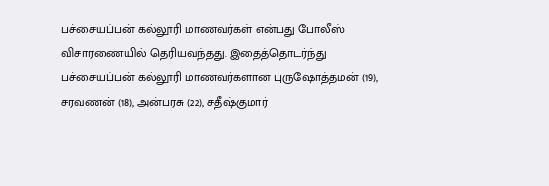பச்சையப்பன் கல்லூரி மாணவர்கள் என்பது போலீஸ் விசாரணையில் தெரியவந்தது. இதைத்தொடர்ந்து பச்சையப்பன் கல்லூரி மாணவர்களான புருஷோத்தமன் (19), சரவணன் (18), அன்பரசு (22), சதீஷ்குமார்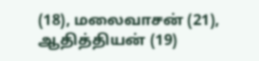(18), மலைவாசன் (21), ஆதித்தியன் (19)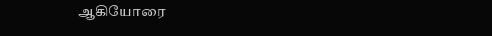ஆகியோரை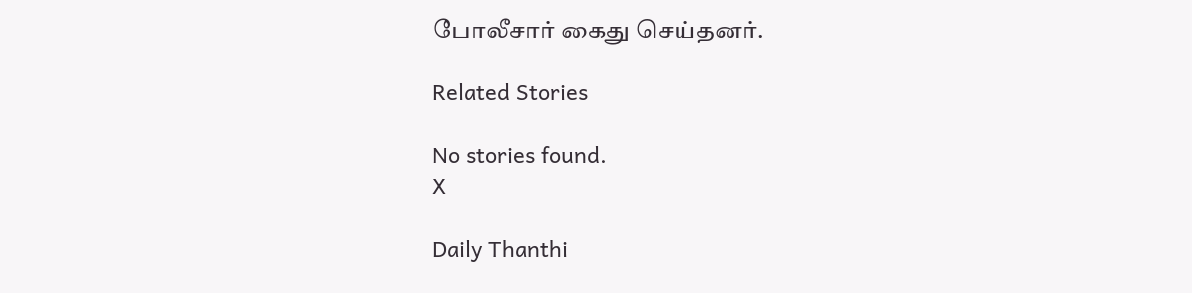போலீசார் கைது செய்தனர்.

Related Stories

No stories found.
X

Daily Thanthi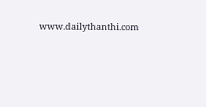www.dailythanthi.com